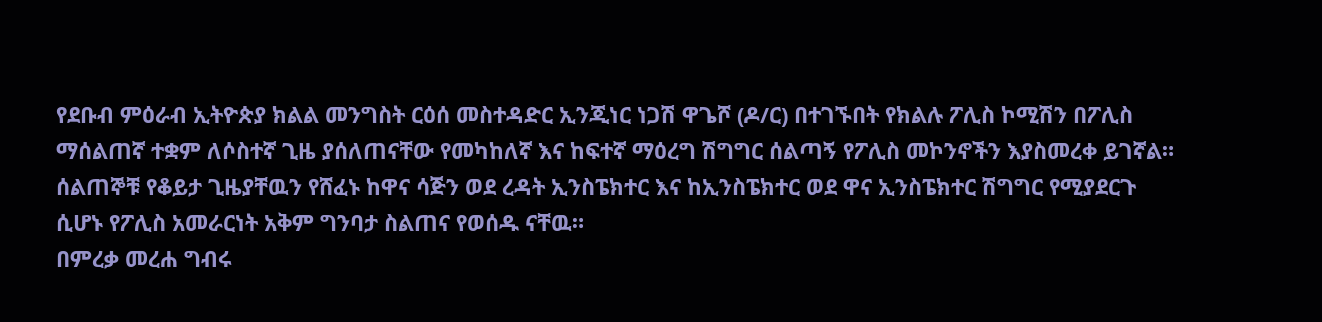የደቡብ ምዕራብ ኢትዮጵያ ክልል መንግስት ርዕሰ መስተዳድር ኢንጂነር ነጋሽ ዋጌሾ (ዶ/ር) በተገኙበት የክልሉ ፖሊስ ኮሚሽን በፖሊስ ማሰልጠኛ ተቋም ለሶስተኛ ጊዜ ያሰለጠናቸው የመካከለኛ እና ከፍተኛ ማዕረግ ሽግግር ሰልጣኝ የፖሊስ መኮንኖችን እያስመረቀ ይገኛል።
ሰልጠኞቹ የቆይታ ጊዜያቸዉን የሸፈኑ ከዋና ሳጅን ወደ ረዳት ኢንስፔክተር እና ከኢንስፔክተር ወደ ዋና ኢንስፔክተር ሽግግር የሚያደርጉ ሲሆኑ የፖሊስ አመራርነት አቅም ግንባታ ስልጠና የወሰዱ ናቸዉ።
በምረቃ መረሐ ግብሩ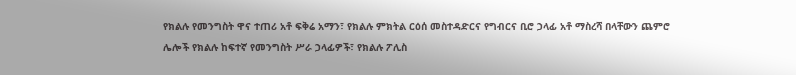የክልሉ የመንግስት ዋና ተጠሪ አቶ ፍቅሬ አማን፣ የክልሉ ምክትል ርዕሰ መስተዳድርና የግብርና ቢሮ ኃላፊ አቶ ማስረሻ በላቸውን ጨምሮ ሌሎች የክልሉ ከፍተኛ የመንግስት ሥራ ኃላፊዎች፣ የክልሉ ፖሊስ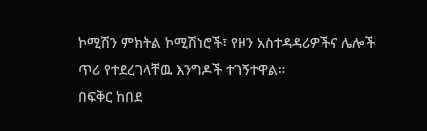ኮሚሽን ምክትል ኮሚሽነሮች፣ የዞን አስተዳዳሪዎችና ሌሎች ጥሪ የተደረገላቸዉ እንግዶች ተገኝተዋል።
በፍቅር ከበደ